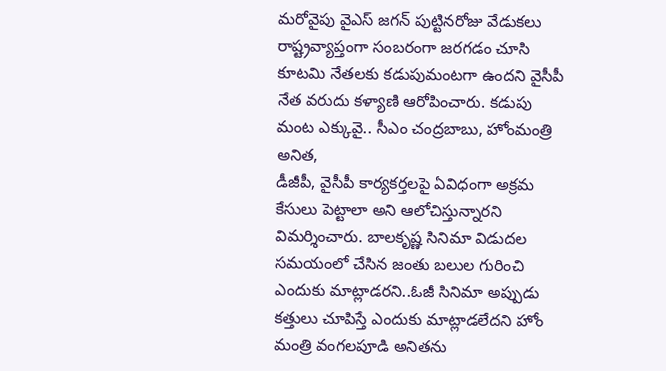మరోవైపు వైఎస్ జగన్ పుట్టినరోజు వేడుకలు రాష్ట్రవ్యాప్తంగా సంబరంగా జరగడం చూసి కూటమి నేతలకు కడుపుమంటగా ఉందని వైసీపీ నేత వరుదు కళ్యాణి ఆరోపించారు. కడుపు మంట ఎక్కువై.. సీఎం చంద్రబాబు, హోంమంత్రి అనిత,
డీజీపీ, వైసీపీ కార్యకర్తలపై ఏవిధంగా అక్రమ కేసులు పెట్టాలా అని ఆలోచిస్తున్నారని విమర్శించారు. బాలకృష్ణ సినిమా విడుదల సమయంలో చేసిన జంతు బలుల గురించి ఎందుకు మాట్లాడరని..ఓజీ సినిమా అప్పుడు కత్తులు చూపిస్తే ఎందుకు మాట్లాడలేదని హోం మంత్రి వంగలపూడి అనితను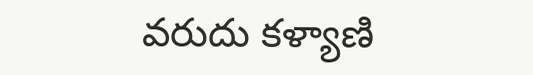వరుదు కళ్యాణి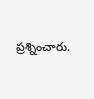ప్రశ్నించారు.